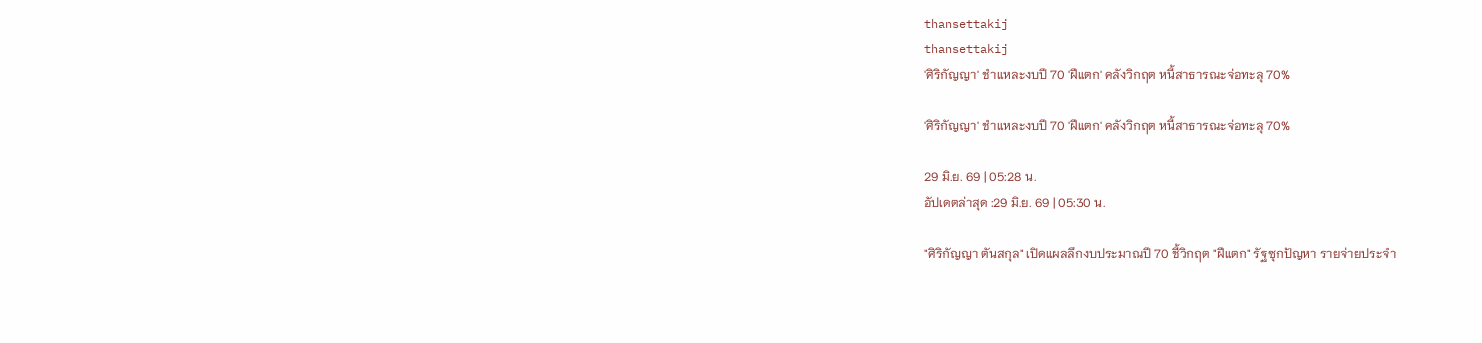thansettakij
thansettakij
'ศิริกัญญา' ชำแหละงบปี 70 'ฝีแตก' คลังวิกฤต หนี้สาธารณะจ่อทะลุ 70%

'ศิริกัญญา' ชำแหละงบปี 70 'ฝีแตก' คลังวิกฤต หนี้สาธารณะจ่อทะลุ 70%

29 มิ.ย. 69 | 05:28 น.
อัปเดตล่าสุด :29 มิ.ย. 69 | 05:30 น.

"ศิริกัญญา ตันสกุล" เปิดแผลลึกงบประมาณปี 70 ชี้วิกฤต "ฝีแตก" รัฐซุกปัญหา รายจ่ายประจำ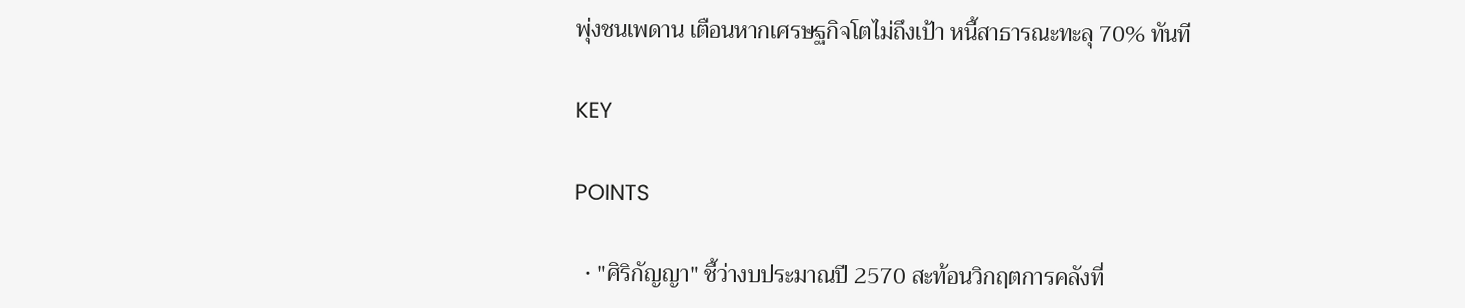พุ่งชนเพดาน เตือนหากเศรษฐกิจโตไม่ถึงเป้า หนี้สาธารณะทะลุ 70% ทันที

KEY

POINTS

  • "ศิริกัญญา" ชี้ว่างบประมาณปี 2570 สะท้อนวิกฤตการคลังที่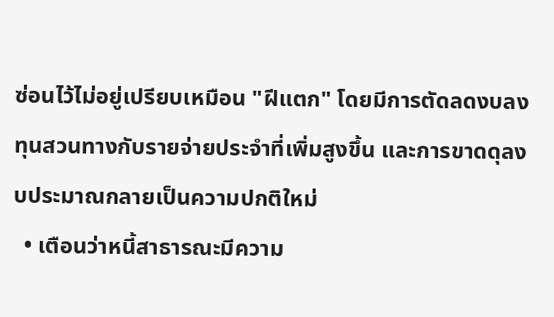ซ่อนไว้ไม่อยู่เปรียบเหมือน "ฝีแตก" โดยมีการตัดลดงบลงทุนสวนทางกับรายจ่ายประจำที่เพิ่มสูงขึ้น และการขาดดุลงบประมาณกลายเป็นความปกติใหม่
  • เตือนว่าหนี้สาธารณะมีความ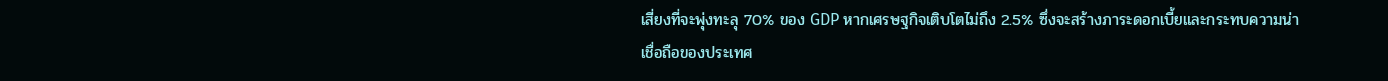เสี่ยงที่จะพุ่งทะลุ 70% ของ GDP หากเศรษฐกิจเติบโตไม่ถึง 2.5% ซึ่งจะสร้างภาระดอกเบี้ยและกระทบความน่าเชื่อถือของประเทศ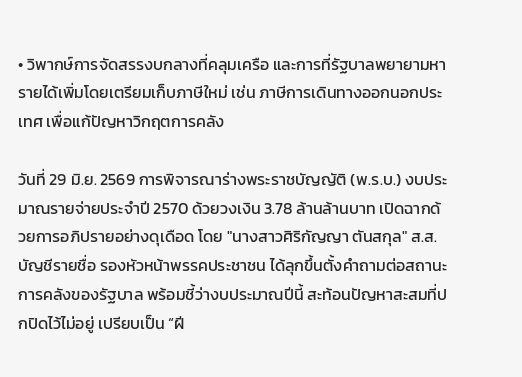• วิพากษ์การจัดสรรงบกลางที่คลุมเครือ และการที่รัฐบาลพยายามหารายได้เพิ่มโดยเตรียมเก็บภาษีใหม่ เช่น ภาษีการเดินทางออกนอกประเทศ เพื่อแก้ปัญหาวิกฤตการคลัง

วันที่ 29 มิ.ย. 2569 การพิจารณาร่างพระราชบัญญัติ (พ.ร.บ.) งบประมาณรายจ่ายประจำปี 2570 ด้วยวงเงิน 3.78 ล้านล้านบาท เปิดฉากด้วยการอภิปรายอย่างดุเดือด โดย "นางสาวศิริกัญญา ตันสกุล" ส.ส.บัญชีรายชื่อ รองหัวหน้าพรรคประชาชน ได้ลุกขึ้นตั้งคำถามต่อสถานะการคลังของรัฐบาล พร้อมชี้ว่างบประมาณปีนี้ สะท้อนปัญหาสะสมที่ปกปิดไว้ไม่อยู่ เปรียบเป็น “ฝี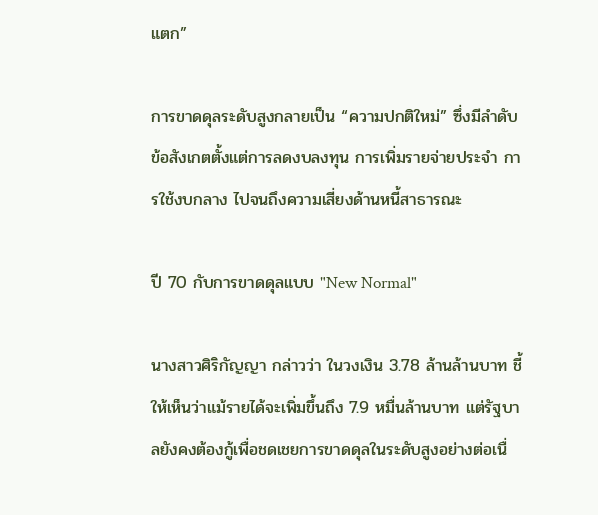แตก”

การขาดดุลระดับสูงกลายเป็น “ความปกติใหม่” ซึ่งมีลำดับข้อสังเกตตั้งแต่การลดงบลงทุน การเพิ่มรายจ่ายประจำ การใช้งบกลาง ไปจนถึงความเสี่ยงด้านหนี้สาธารณะ

ปี 70 กับการขาดดุลแบบ "New Normal"

นางสาวศิริกัญญา กล่าวว่า ในวงเงิน 3.78 ล้านล้านบาท ชี้ให้เห็นว่าแม้รายได้จะเพิ่มขึ้นถึง 7.9 หมื่นล้านบาท แต่รัฐบาลยังคงต้องกู้เพื่อชดเชยการขาดดุลในระดับสูงอย่างต่อเนื่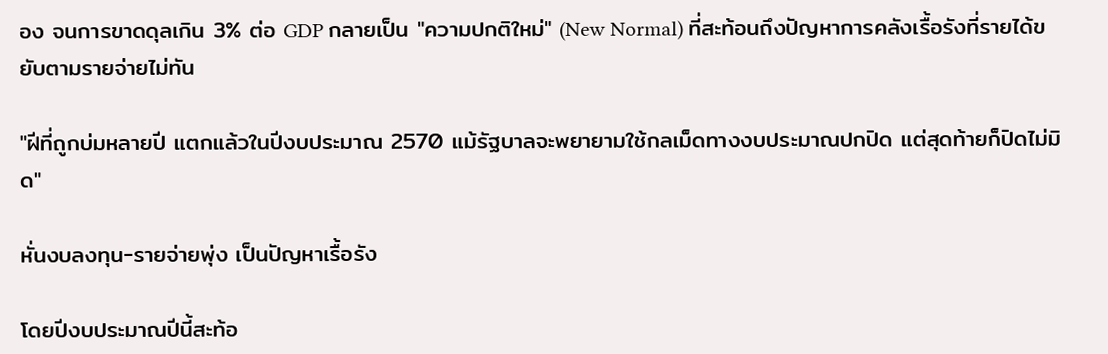อง จนการขาดดุลเกิน 3% ต่อ GDP กลายเป็น "ความปกติใหม่" (New Normal) ที่สะท้อนถึงปัญหาการคลังเรื้อรังที่รายได้ขยับตามรายจ่ายไม่ทัน

"ฝีที่ถูกบ่มหลายปี แตกแล้วในปีงบประมาณ 2570 แม้รัฐบาลจะพยายามใช้กลเม็ดทางงบประมาณปกปิด แต่สุดท้ายก็ปิดไม่มิด"

หั่นงบลงทุน-รายจ่ายพุ่ง เป็นปัญหาเรื้อรัง

โดยปีงบประมาณปีนี้สะท้อ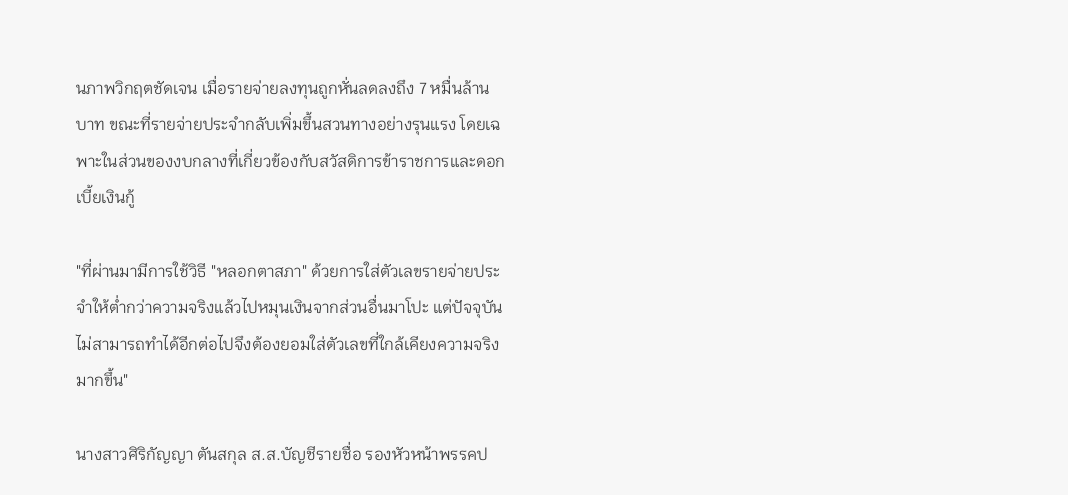นภาพวิกฤตชัดเจน เมื่อรายจ่ายลงทุนถูกหั่นลดลงถึง 7 หมื่นล้านบาท ขณะที่รายจ่ายประจำกลับเพิ่มขึ้นสวนทางอย่างรุนแรง โดยเฉพาะในส่วนของงบกลางที่เกี่ยวข้องกับสวัสดิการข้าราชการและดอกเบี้ยเงินกู้

"ที่ผ่านมามีการใช้วิธี "หลอกตาสภา" ด้วยการใส่ตัวเลขรายจ่ายประจำให้ต่ำกว่าความจริงแล้วไปหมุนเงินจากส่วนอื่นมาโปะ แต่ปัจจุบันไม่สามารถทำได้อีกต่อไปจึงต้องยอมใส่ตัวเลขที่ใกล้เคียงความจริงมากขึ้น"

นางสาวศิริกัญญา ตันสกุล ส.ส.บัญชีรายชื่อ รองหัวหน้าพรรคป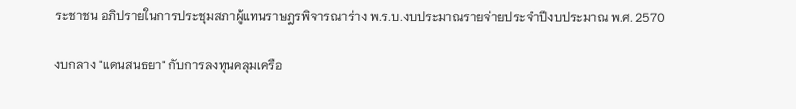ระชาชน อภิปรายในการประชุมสภาผู้แทนราษฎรพิจารณาร่าง พ.ร.บ.งบประมาณรายจ่ายประจำปีงบประมาณ พ.ศ. 2570

งบกลาง "แดนสนธยา" กับการลงทุนคลุมเครือ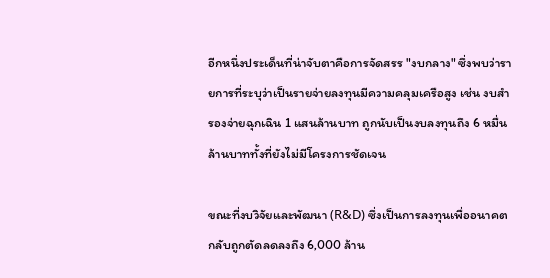อีกหนึ่งประเด็นที่น่าจับตาคือการจัดสรร "งบกลาง" ซึ่งพบว่ารายการที่ระบุว่าเป็นรายจ่ายลงทุนมีความคลุมเครือสูง เช่น งบสำรองจ่ายฉุกเฉิน 1 แสนล้านบาท ถูกนับเป็นงบลงทุนถึง 6 หมื่นล้านบาททั้งที่ยังไม่มีโครงการชัดเจน

ขณะที่งบวิจัยและพัฒนา (R&D) ซึ่งเป็นการลงทุนเพื่ออนาคตกลับถูกตัดลดลงถึง 6,000 ล้าน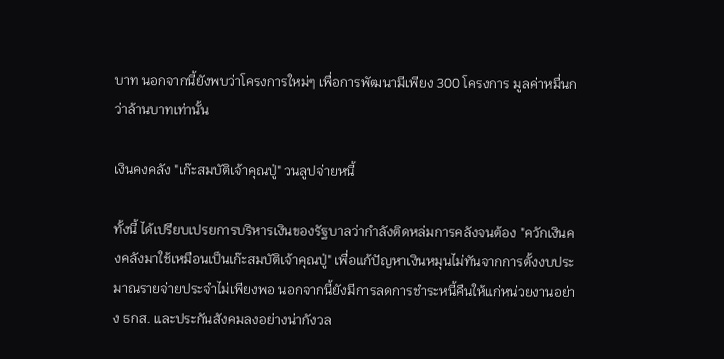บาท นอกจากนี้ยังพบว่าโครงการใหม่ๆ เพื่อการพัฒนามีเพียง 300 โครงการ มูลค่าหมื่นกว่าล้านบาทเท่านั้น

เงินคงคลัง "เก๊ะสมบัติเจ้าคุณปู่" วนลูปจ่ายหนี้

ทั้งนี้ ได้เปรียบเปรยการบริหารเงินของรัฐบาลว่ากำลังติดหล่มการคลังจนต้อง "ควักเงินคงคลังมาใช้เหมือนเป็นเก๊ะสมบัติเจ้าคุณปู่" เพื่อแก้ปัญหาเงินหมุนไม่ทันจากการตั้งงบประมาณรายจ่ายประจำไม่เพียงพอ นอกจากนี้ยังมีการลดการชำระหนี้คืนให้แก่หน่วยงานอย่าง ธกส. และประกันสังคมลงอย่างน่ากังวล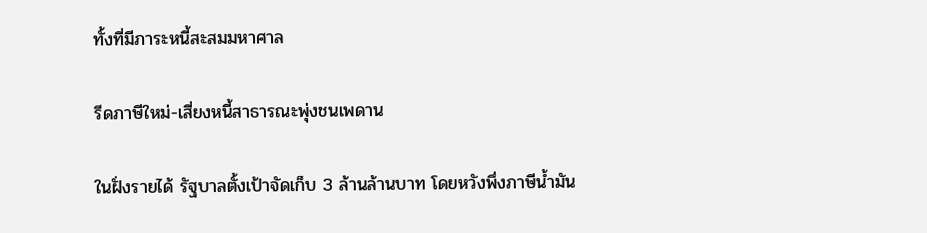ทั้งที่มีภาระหนี้สะสมมหาศาล

รีดภาษีใหม่-เสี่ยงหนี้สาธารณะพุ่งชนเพดาน

ในฝั่งรายได้ รัฐบาลตั้งเป้าจัดเก็บ 3 ล้านล้านบาท โดยหวังพึ่งภาษีน้ำมัน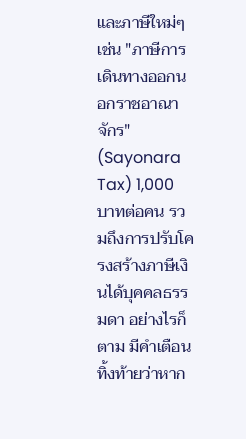และภาษีใหม่ๆ เช่น "ภาษีการเดินทางออกนอกราชอาณาจักร" (Sayonara Tax) 1,000 บาทต่อคน รวมถึงการปรับโครงสร้างภาษีเงินได้บุคคลธรรมดา อย่างไรก็ตาม มีคำเตือนทิ้งท้ายว่าหาก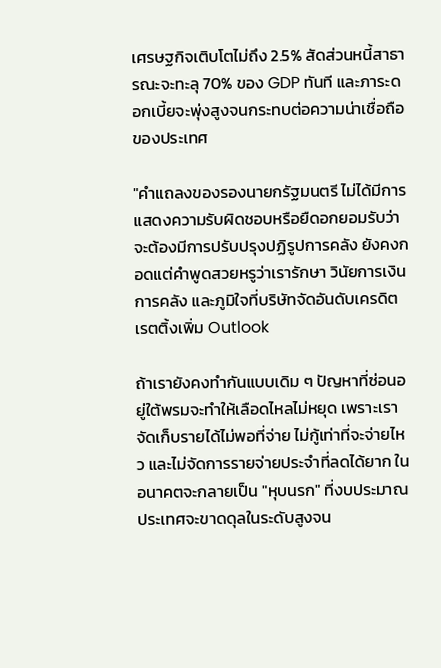เศรษฐกิจเติบโตไม่ถึง 2.5% สัดส่วนหนี้สาธารณะจะทะลุ 70% ของ GDP ทันที และภาระดอกเบี้ยจะพุ่งสูงจนกระทบต่อความน่าเชื่อถือของประเทศ

"คำแถลงของรองนายกรัฐมนตรี ไม่ได้มีการแสดงความรับผิดชอบหรือยืดอกยอมรับว่าจะต้องมีการปรับปรุงปฏิรูปการคลัง ยังคงกอดแต่คำพูดสวยหรูว่าเรารักษา วินัยการเงินการคลัง และภูมิใจที่บริษัทจัดอันดับเครดิตเรตติ้งเพิ่ม Outlook

ถ้าเรายังคงทำกันแบบเดิม ๆ ปัญหาที่ซ่อนอยู่ใต้พรมจะทำให้เลือดไหลไม่หยุด เพราะเราจัดเก็บรายได้ไม่พอที่จ่าย ไม่กู้เท่าที่จะจ่ายไหว และไม่จัดการรายจ่ายประจำที่ลดได้ยาก ในอนาคตจะกลายเป็น "หุบนรก" ที่งบประมาณประเทศจะขาดดุลในระดับสูงจน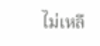ไม่เหลื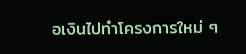อเงินไปทำโครงการใหม่ ๆ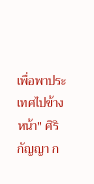เพื่อพาประเทศไปข้างหน้า" ศิริกัญญา ก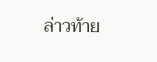ล่าวท้าย